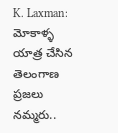K. Laxman: మోకాళ్ళ యాత్ర చేసిన తెలంగాణ ప్రజలు నమ్మరు..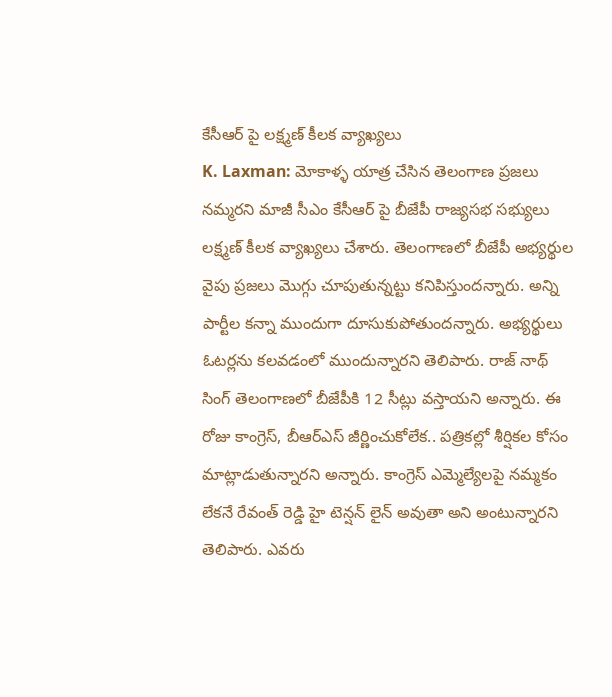కేసీఆర్ పై లక్ష్మణ్ కీలక వ్యాఖ్యలు
K. Laxman: మోకాళ్ళ యాత్ర చేసిన తెలంగాణ ప్రజలు నమ్మరని మాజీ సీఎం కేసీఆర్ పై బీజేపీ రాజ్యసభ సభ్యులు లక్ష్మణ్ కీలక వ్యాఖ్యలు చేశారు. తెలంగాణలో బీజేపీ అభ్యర్థుల వైపు ప్రజలు మొగ్గు చూపుతున్నట్టు కనిపిస్తుందన్నారు. అన్ని పార్టీల కన్నా ముందుగా దూసుకుపోతుందన్నారు. అభ్యర్థులు ఓటర్లను కలవడంలో ముందున్నారని తెలిపారు. రాజ్ నాథ్ సింగ్ తెలంగాణలో బీజేపీకి 12 సీట్లు వస్తాయని అన్నారు. ఈ రోజు కాంగ్రెస్, బీఆర్ఎస్ జీర్ణించుకోలేక.. పత్రికల్లో శీర్షికల కోసం మాట్లాడుతున్నారని అన్నారు. కాంగ్రెస్ ఎమ్మెల్యేలపై నమ్మకం లేకనే రేవంత్ రెడ్డి హై టెన్షన్ లైన్ అవుతా అని అంటున్నారని తెలిపారు. ఎవరు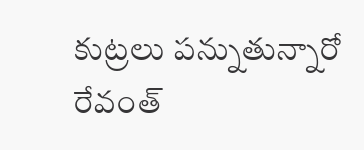కుట్రలు పన్నుతున్నారో రేవంత్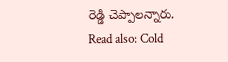రెడ్డి చెప్పాలన్నారు.
Read also: Cold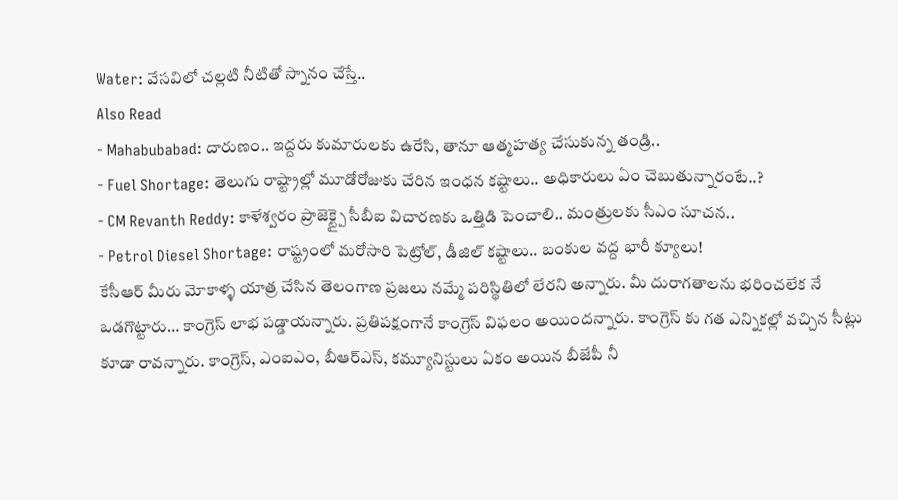Water: వేసవిలో చల్లటి నీటితో స్నానం చేస్తే..
Also Read
- Mahabubabad: దారుణం.. ఇద్దరు కుమారులకు ఉరేసి, తానూ ఆత్మహత్య చేసుకున్న తండ్రి..
- Fuel Shortage: తెలుగు రాష్ట్రాల్లో మూడోరోజుకు చేరిన ఇంధన కష్టాలు.. అధికారులు ఏం చెబుతున్నారంటే..?
- CM Revanth Reddy: కాళేశ్వరం ప్రాజెక్ట్పై సీబీఐ విచారణకు ఒత్తిడి పెంచాలి.. మంత్రులకు సీఎం సూచన..
- Petrol Diesel Shortage: రాష్ట్రంలో మరోసారి పెట్రోల్, డీజిల్ కష్టాలు.. బంకుల వద్ద భారీ క్యూలు!
కేసీఆర్ మీరు మోకాళ్ళ యాత్ర చేసిన తెలంగాణ ప్రజలు నమ్మే పరిస్థితిలో లేరని అన్నారు. మీ దురాగతాలను భరించలేక నే ఒడగొట్టారు… కాంగ్రెస్ లాభ పడ్డాయన్నారు. ప్రతిపక్షంగానే కాంగ్రెస్ విఫలం అయిందన్నారు. కాంగ్రెస్ కు గత ఎన్నికల్లో వచ్చిన సీట్లు కూడా రావన్నారు. కాంగ్రెస్, ఎంఐఎం, బీఆర్ఎస్, కమ్యూనిస్టులు ఏకం అయిన బీజేపీ నీ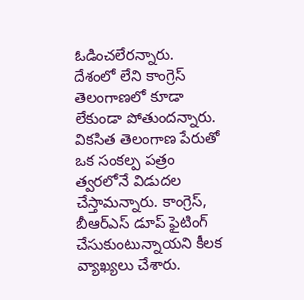ఓడించలేరన్నారు. దేశంలో లేని కాంగ్రెస్ తెలంగాణలో కూడా లేకుండా పోతుందన్నారు. వికసిత తెలంగాణ పేరుతో ఒక సంకల్ప పత్రం త్వరలోనే విడుదల చేస్తామన్నారు. కాంగ్రెస్, బీఆర్ఎస్ డూప్ ఫైటింగ్ చేసుకుంటున్నాయని కీలక వ్యాఖ్యలు చేశారు.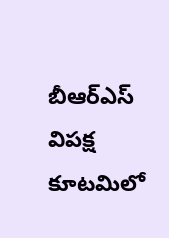బీఆర్ఎస్ విపక్ష కూటమిలో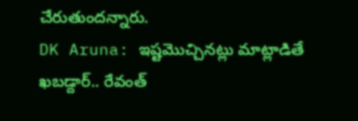చేరుతుందన్నారు.
DK Aruna: ఇష్టమొచ్చినట్లు మాట్లాడితే ఖబడ్దార్.. రేవంత్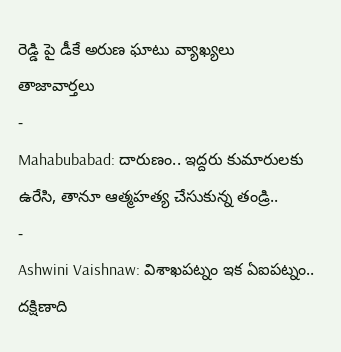రెడ్డి పై డీకే అరుణ ఘాటు వ్యాఖ్యలు
తాజావార్తలు
-
Mahabubabad: దారుణం.. ఇద్దరు కుమారులకు ఉరేసి, తానూ ఆత్మహత్య చేసుకున్న తండ్రి..
-
Ashwini Vaishnaw: విశాఖపట్నం ఇక ఏఐపట్నం.. దక్షిణాది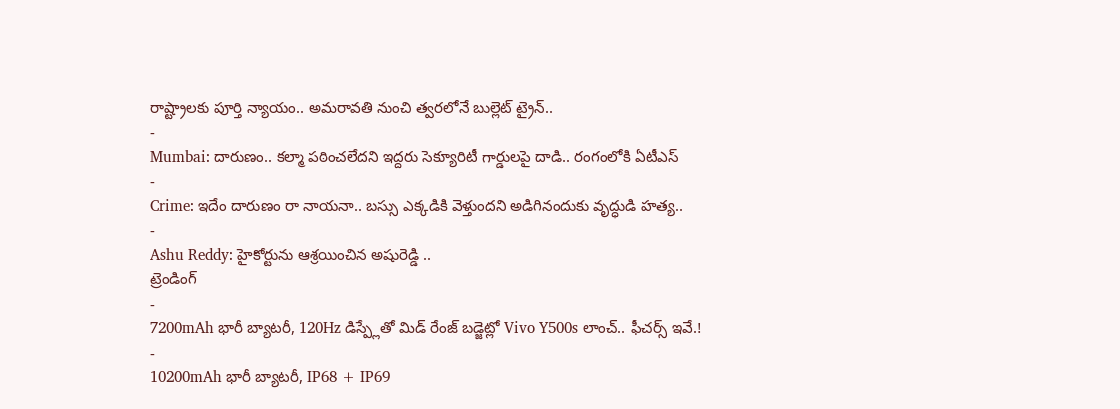రాష్ట్రాలకు పూర్తి న్యాయం.. అమరావతి నుంచి త్వరలోనే బుల్లెట్ ట్రైన్..
-
Mumbai: దారుణం.. కల్మా పఠించలేదని ఇద్దరు సెక్యూరిటీ గార్డులపై దాడి.. రంగంలోకి ఏటీఎస్
-
Crime: ఇదేం దారుణం రా నాయనా.. బస్సు ఎక్కడికి వెళ్తుందని అడిగినందుకు వృద్ధుడి హత్య..
-
Ashu Reddy: హైకోర్టును ఆశ్రయించిన అషురెడ్డి ..
ట్రెండింగ్
-
7200mAh భారీ బ్యాటరీ, 120Hz డిస్ప్లేతో మిడ్ రేంజ్ బడ్జెట్లో Vivo Y500s లాంచ్.. ఫీచర్స్ ఇవే.!
-
10200mAh భారీ బ్యాటరీ, IP68 + IP69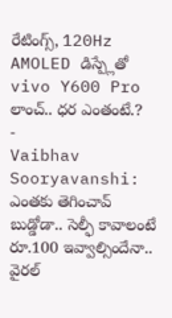రేటింగ్స్, 120Hz AMOLED డిస్ప్లేతో vivo Y600 Pro లాంచ్.. ధర ఎంతంటే.?
-
Vaibhav Sooryavanshi: ఎంతకు తెగించావ్ బుడ్డోడా.. సెల్ఫీ కావాలంటే రూ.100 ఇవ్వాల్సిందేనా.. వైరల్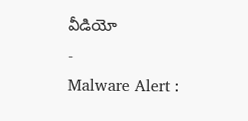వీడియో
-
Malware Alert :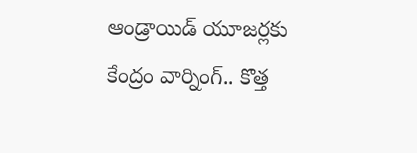ఆండ్రాయిడ్ యూజర్లకు కేంద్రం వార్నింగ్.. కొత్త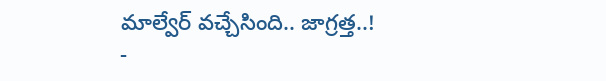మాల్వేర్ వచ్చేసింది.. జాగ్రత్త..!
-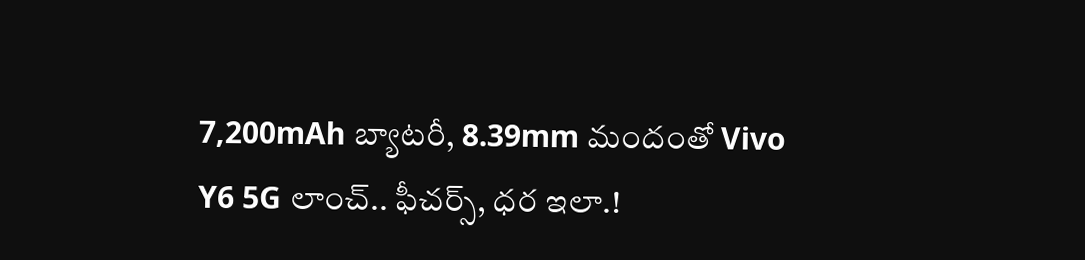7,200mAh బ్యాటరీ, 8.39mm మందంతో Vivo Y6 5G లాంచ్.. ఫీచర్స్, ధర ఇలా.!